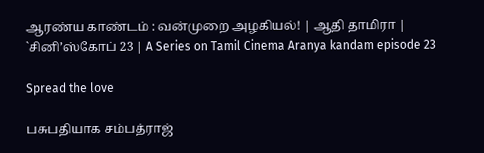ஆரண்ய காண்டம் : வன்முறை அழகியல்! | ஆதி தாமிரா | `சினி’ஸ்கோப் 23 | A Series on Tamil Cinema Aranya kandam episode 23

Spread the love

பசுபதியாக சம்பத்ராஜ்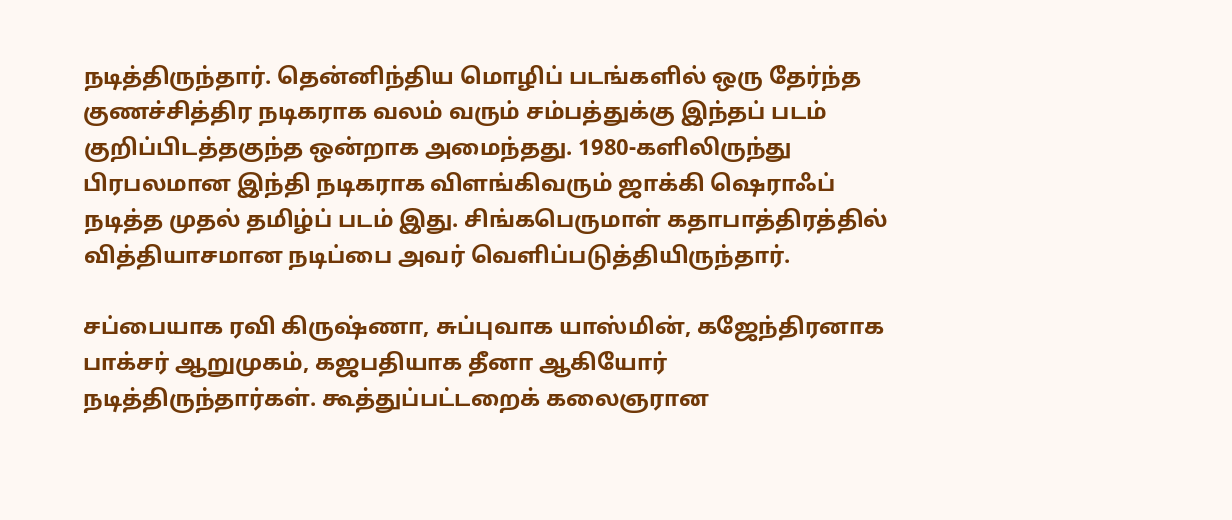நடித்திருந்தார். தென்னிந்திய மொழிப் படங்களில் ஒரு தேர்ந்த குணச்சித்திர நடிகராக வலம் வரும் சம்பத்துக்கு இந்தப் படம் குறிப்பிடத்தகுந்த ஒன்றாக அமைந்தது. 1980-களிலிருந்து பிரபலமான இந்தி நடிகராக விளங்கிவரும் ஜாக்கி ஷெராஃப் நடித்த முதல் தமிழ்ப் படம் இது. சிங்கபெருமாள் கதாபாத்திரத்தில் வித்தியாசமான நடிப்பை அவர் வெளிப்படுத்தியிருந்தார்.

சப்பையாக ரவி கிருஷ்ணா, சுப்புவாக யாஸ்மின், கஜேந்திரனாக பாக்சர் ஆறுமுகம், கஜபதியாக தீனா ஆகியோர் நடித்திருந்தார்கள். கூத்துப்பட்டறைக் கலைஞரான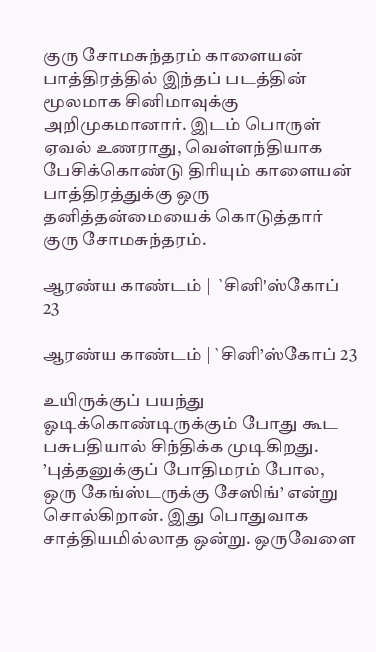குரு சோமசுந்தரம் காளையன் பாத்திரத்தில் இந்தப் படத்தின் மூலமாக சினிமாவுக்கு அறிமுகமானார். இடம் பொருள் ஏவல் உணராது, வெள்ளந்தியாக பேசிக்கொண்டு திரியும் காளையன் பாத்திரத்துக்கு ஒரு தனித்தன்மையைக் கொடுத்தார் குரு சோமசுந்தரம்.

ஆரண்ய காண்டம் |  `சினி'ஸ்கோப் 23

ஆரண்ய காண்டம் | `சினி’ஸ்கோப் 23

உயிருக்குப் பயந்து ஓடிக்கொண்டிருக்கும் போது கூட பசுபதியால் சிந்திக்க முடிகிறது. ’புத்தனுக்குப் போதிமரம் போல, ஒரு கேங்ஸ்டருக்கு சேஸிங்’ என்று சொல்கிறான். இது பொதுவாக சாத்தியமில்லாத ஒன்று. ஒருவேளை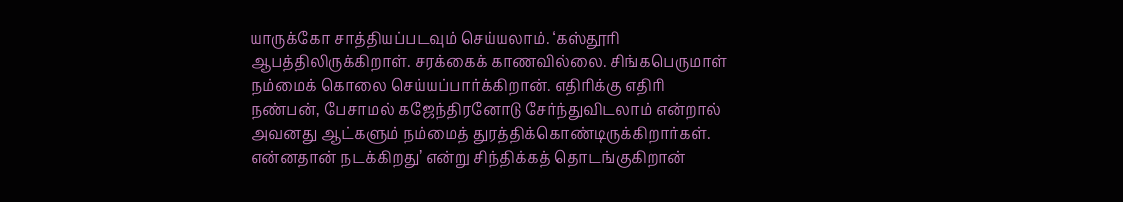யாருக்கோ சாத்தியப்படவும் செய்யலாம். ‘கஸ்தூரி ஆபத்திலிருக்கிறாள். சரக்கைக் காணவில்லை. சிங்கபெருமாள் நம்மைக் கொலை செய்யப்பார்க்கிறான். எதிரிக்கு எதிரி நண்பன், பேசாமல் கஜேந்திரனோடு சேர்ந்துவிடலாம் என்றால் அவனது ஆட்களும் நம்மைத் துரத்திக்கொண்டிருக்கிறார்கள். என்னதான் நடக்கிறது’ என்று சிந்திக்கத் தொடங்குகிறான்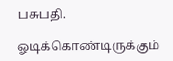பசுபதி.

ஓடிக்கொண்டிருக்கும்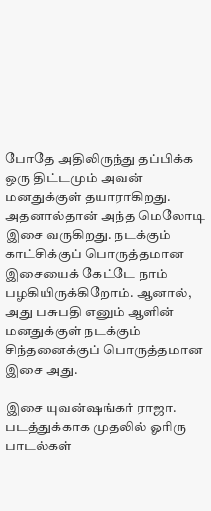போதே அதிலிருந்து தப்பிக்க ஒரு திட்டமும் அவன் மனதுக்குள் தயாராகிறது. அதனால்தான் அந்த மெலோடி இசை வருகிறது. நடக்கும் காட்சிக்குப் பொருத்தமான இசையைக் கேட்டே நாம் பழகியிருக்கிறோம். ஆனால், அது பசுபதி எனும் ஆளின் மனதுக்குள் நடக்கும் சிந்தனைக்குப் பொருத்தமான இசை அது.

இசை யுவன்ஷங்கர் ராஜா. படத்துக்காக முதலில் ஓரிரு பாடல்கள்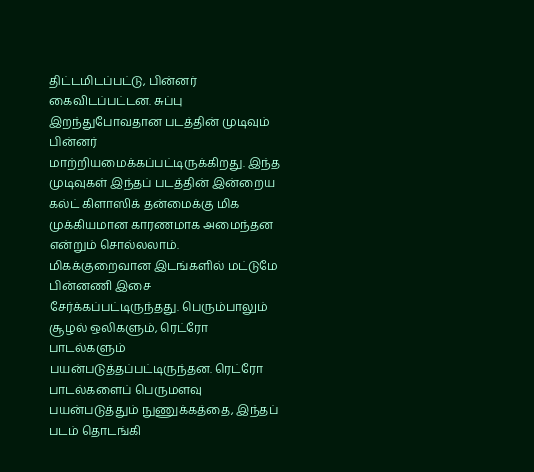திட்டமிடப்பட்டு, பின்னர் கைவிடப்பட்டன. சுப்பு இறந்துபோவதான படத்தின் முடிவும் பின்னர் மாற்றியமைக்கப்பட்டிருக்கிறது. இந்த முடிவுகள் இந்தப் படத்தின் இன்றைய கல்ட் கிளாஸிக் தன்மைக்கு மிக முக்கியமான காரணமாக அமைந்தன என்றும் சொல்லலாம். மிகக்குறைவான இடங்களில் மட்டுமே பின்னணி இசை சேர்க்கப்பட்டிருந்தது. பெரும்பாலும் சூழல் ஒலிகளும், ரெட்ரோ பாடல்களும் பயன்படுத்தப்பட்டிருந்தன. ரெட்ரோ பாடல்களைப் பெருமளவு பயன்படுத்தும் நுணுக்கத்தை, இந்தப் படம் தொடங்கி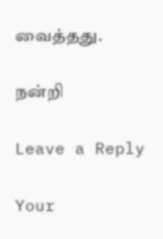வைத்தது.

நன்றி

Leave a Reply

Your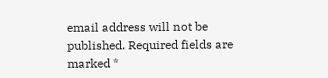email address will not be published. Required fields are marked *